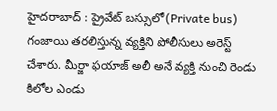హైదరాబాద్ : ప్రైవేట్ బస్సులో(Private bus) గంజాయి తరలిస్తున్న వ్యక్తిని పోలీసులు అరెస్ట్ చేశారు. మీర్జా ఫయాజ్ అలీ అనే వ్యక్తి నుంచి రెండు కిలోల ఎండు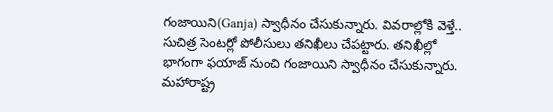గంజాయిని(Ganja) స్వాధీనం చేసుకున్నారు. వివరాల్లోకి వెళ్తే.. సుచిత్ర సెంటర్లో పోలీసులు తనిఖీలు చేపట్టారు. తనిఖీల్లో భాగంగా ఫయాజ్ నుంచి గంజాయిని స్వాధీనం చేసుకున్నారు. మహారాష్ట్ర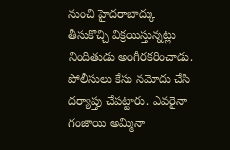నుంచి హైదరాబాద్కు తీసుకొచ్చి విక్రయిస్తున్నట్లు నిందితుడు అంగీరకరించాడు. పోలీసులు కేసు నమోదు చేసి దర్యాప్తు చేపట్టారు. ఎవరైనా గంజాయి అమ్మినా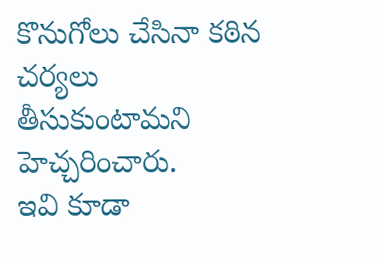కొనుగోలు చేసినా కఠిన చర్యలు తీసుకుంటామని హెచ్చరించారు.
ఇవి కూడా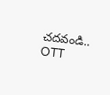చదవండి..
OTT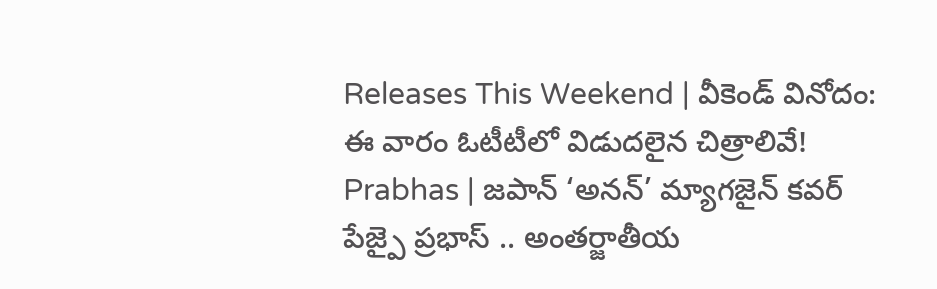Releases This Weekend | వీకెండ్ వినోదం: ఈ వారం ఓటీటీలో విడుదలైన చిత్రాలివే!
Prabhas | జపాన్ ‘అనన్’ మ్యాగజైన్ కవర్ పేజ్పై ప్రభాస్ .. అంతర్జాతీయ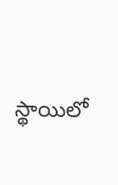స్థాయిలో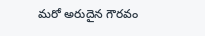మరో అరుదైన గౌరవం